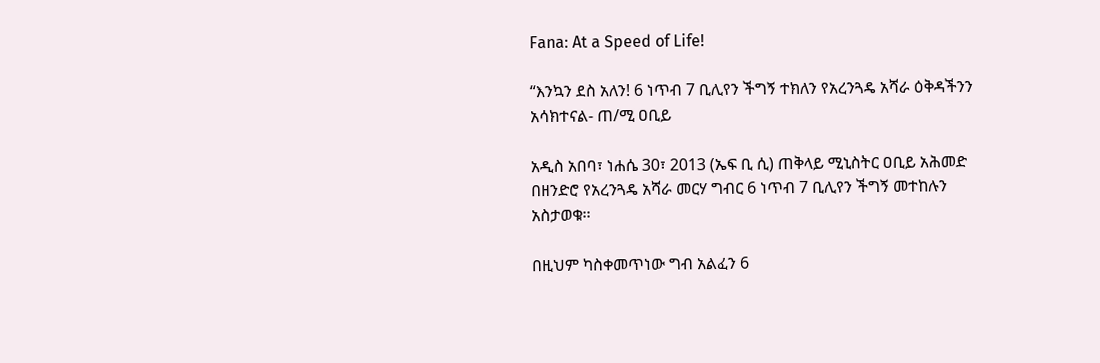Fana: At a Speed of Life!

“እንኳን ደስ አለን! 6 ነጥብ 7 ቢሊየን ችግኝ ተክለን የአረንጓዴ አሻራ ዕቅዳችንን አሳክተናል- ጠ/ሚ ዐቢይ

አዲስ አበባ፣ ነሐሴ 30፣ 2013 (ኤፍ ቢ ሲ) ጠቅላይ ሚኒስትር ዐቢይ አሕመድ በዘንድሮ የአረንጓዴ አሻራ መርሃ ግብር 6 ነጥብ 7 ቢሊየን ችግኝ መተከሉን አስታወቁ፡፡

በዚህም ካስቀመጥነው ግብ አልፈን 6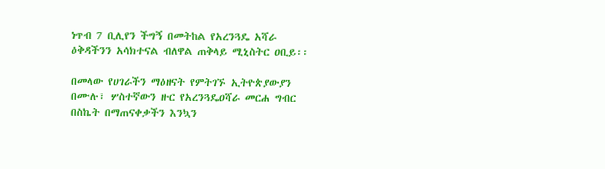ነጥብ 7 ቢሊየን ችግኝ በመትከል የአረንጓዴ አሻራ ዕቅዳችንን አሳክተናል ብለዋል ጠቅላይ ሚኒስትር ዐቢይ፡፡

በመላው የሀገራችን ማዕዘናት የምትገኙ ኢትዮጵያውያን በሙሉ፣ ሦስተኛውን ዙር የአረንጓዴዐሻራ መርሐ ግብር በስኬት በማጠናቀቃችን እንኳን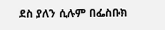ደስ ያለን ሲሉም በፌስቡክ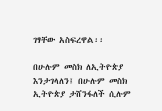ገፃቸው አስፍረዋል፡፡

በሁሉም መስክ ለኢትዮጵያ እንታገላለን፤ በሁሉም መስክ ኢትዮጵያ ታሸንፋለች ሲሉም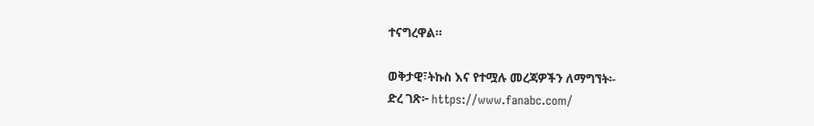ተናግረዋል።

ወቅታዊ፣ትኩስ እና የተሟሉ መረጃዎችን ለማግኘት፡-
ድረ ገጽ፦ https://www.fanabc.com/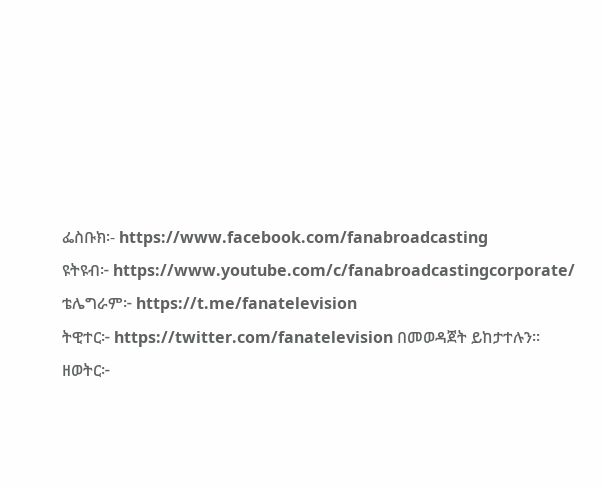ፌስቡክ፡- https://www.facebook.com/fanabroadcasting
ዩትዩብ፦ https://www.youtube.com/c/fanabroadcastingcorporate/
ቴሌግራም፦ https://t.me/fanatelevision
ትዊተር፦ https://twitter.com/fanatelevision በመወዳጀት ይከታተሉን፡፡
ዘወትር፦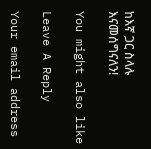ከእኛ ጋር ስላሉ እናመሰግናለን!

You might also like

Leave A Reply

Your email address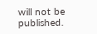will not be published.